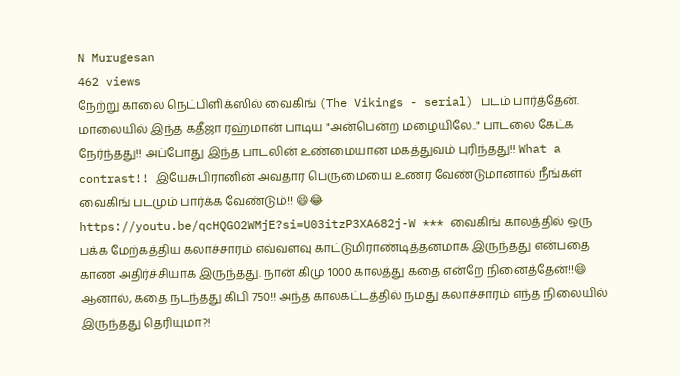N Murugesan
462 views
நேற்று காலை நெட்பிளிக்ஸில் வைகிங் (The Vikings - serial) படம் பார்த்தேன். மாலையில் இந்த கதீஜா ரஹ்மான் பாடிய "அன்பென்ற மழையிலே.." பாடலை கேட்க நேர்ந்தது!! அப்போது இந்த பாடலின் உண்மையான மகத்துவம் புரிந்தது!! What a contrast!! இயேசுபிரானின் அவதார பெருமையை உணர வேண்டுமானால் நீங்கள் வைகிங் படமும் பார்க்க வேண்டும்!! 😄😂 https://youtu.be/qcHQGO2WMjE?si=U03itzP3XA682j-W *** வைகிங் காலத்தில் ஒரு பக்க மேற்கத்திய கலாச்சாரம் எவ்வளவு காட்டுமிராண்டித்தனமாக இருந்தது என்பதை காண அதிர்ச்சியாக இருந்தது. நான் கிமு 1000 காலத்து கதை என்றே நினைத்தேன்!!😄 ஆனால், கதை நடந்தது கிபி 750!! அந்த காலகட்டத்தில் நமது கலாச்சாரம் எந்த நிலையில் இருந்தது தெரியுமா?!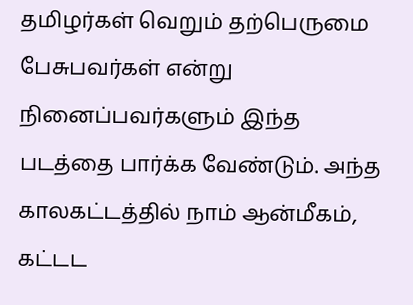தமிழர்கள் வெறும் தற்பெருமை பேசுபவர்கள் என்று நினைப்பவர்களும் இந்த படத்தை பார்க்க வேண்டும். அந்த காலகட்டத்தில் நாம் ஆன்மீகம், கட்டட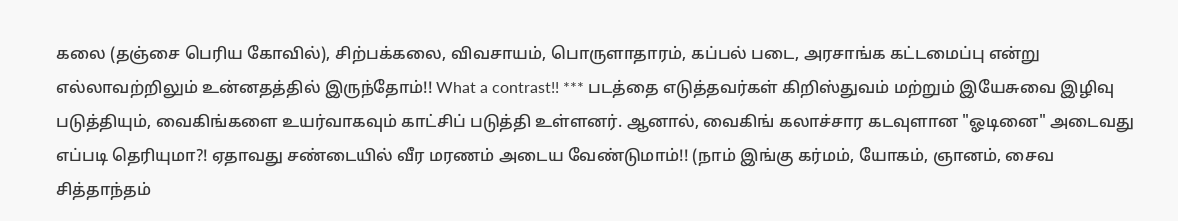கலை (தஞ்சை பெரிய கோவில்), சிற்பக்கலை, விவசாயம், பொருளாதாரம், கப்பல் படை, அரசாங்க கட்டமைப்பு என்று எல்லாவற்றிலும் உன்னதத்தில் இருந்தோம்!! What a contrast!! *** படத்தை எடுத்தவர்கள் கிறிஸ்துவம் மற்றும் இயேசுவை இழிவு படுத்தியும், வைகிங்களை உயர்வாகவும் காட்சிப் படுத்தி உள்ளனர். ஆனால், வைகிங் கலாச்சார கடவுளான "ஓடினை" அடைவது எப்படி தெரியுமா?! ஏதாவது சண்டையில் வீர மரணம் அடைய வேண்டுமாம்!! (நாம் இங்கு கர்மம், யோகம், ஞானம், சைவ சித்தாந்தம்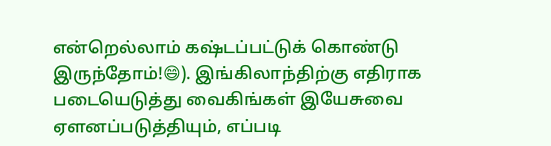என்றெல்லாம் கஷ்டப்பட்டுக் கொண்டு இருந்தோம்!😄). இங்கிலாந்திற்கு எதிராக படையெடுத்து வைகிங்கள் இயேசுவை ஏளனப்படுத்தியும், எப்படி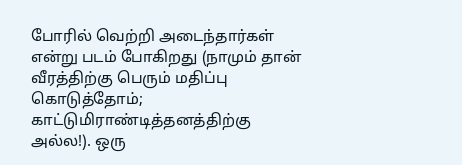போரில் வெற்றி அடைந்தார்கள் என்று படம் போகிறது (நாமும் தான் வீரத்திற்கு பெரும் மதிப்பு கொடுத்தோம்; காட்டுமிராண்டித்தனத்திற்கு அல்ல!). ஒரு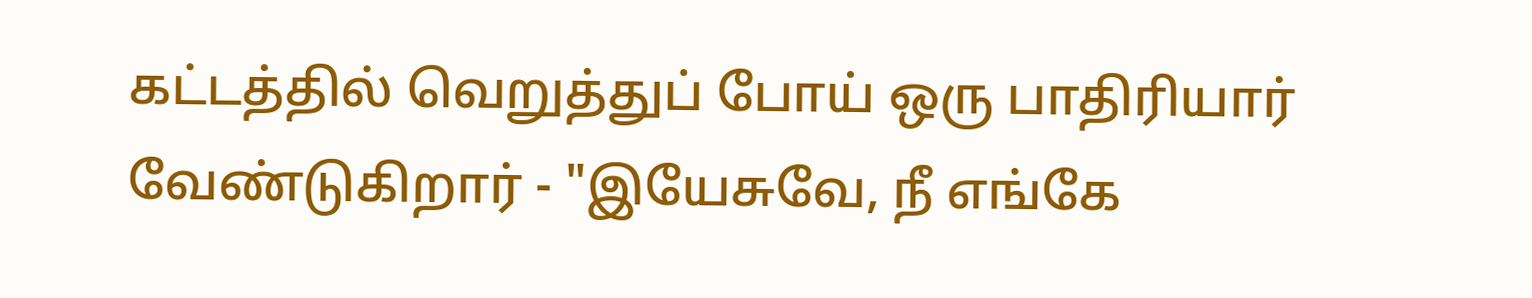கட்டத்தில் வெறுத்துப் போய் ஒரு பாதிரியார் வேண்டுகிறார் - "இயேசுவே, நீ எங்கே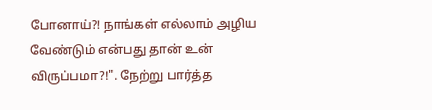போனாய்?! நாங்கள் எல்லாம் அழிய வேண்டும் என்பது தான் உன் விருப்பமா?!". நேற்று பார்த்த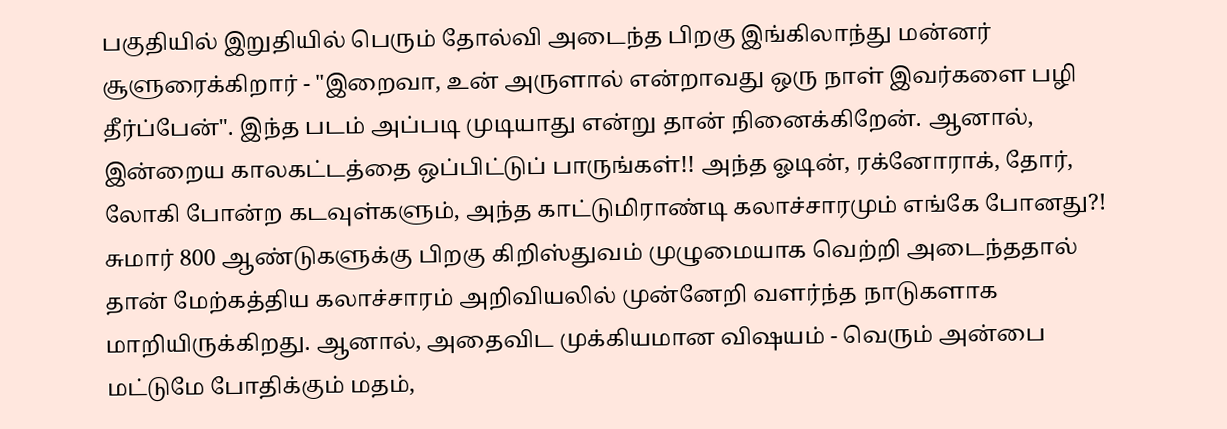பகுதியில் இறுதியில் பெரும் தோல்வி அடைந்த பிறகு இங்கிலாந்து மன்னர் சூளுரைக்கிறார் - "இறைவா, உன் அருளால் என்றாவது ஒரு நாள் இவர்களை பழி தீர்ப்பேன்". இந்த படம் அப்படி முடியாது என்று தான் நினைக்கிறேன். ஆனால், இன்றைய காலகட்டத்தை ஒப்பிட்டுப் பாருங்கள்!! அந்த ஓடின், ரக்னோராக், தோர், லோகி போன்ற கடவுள்களும், அந்த காட்டுமிராண்டி கலாச்சாரமும் எங்கே போனது?! சுமார் 800 ஆண்டுகளுக்கு பிறகு கிறிஸ்துவம் முழுமையாக வெற்றி அடைந்ததால் தான் மேற்கத்திய கலாச்சாரம் அறிவியலில் முன்னேறி வளர்ந்த நாடுகளாக மாறியிருக்கிறது. ஆனால், அதைவிட முக்கியமான விஷயம் - வெரும் அன்பை மட்டுமே போதிக்கும் மதம்,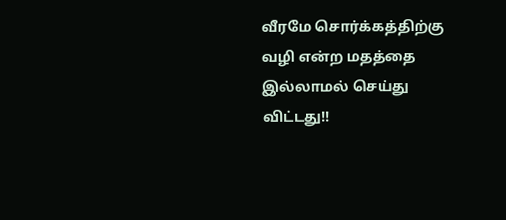வீரமே சொர்க்கத்திற்கு வழி என்ற மதத்தை இல்லாமல் செய்து விட்டது!!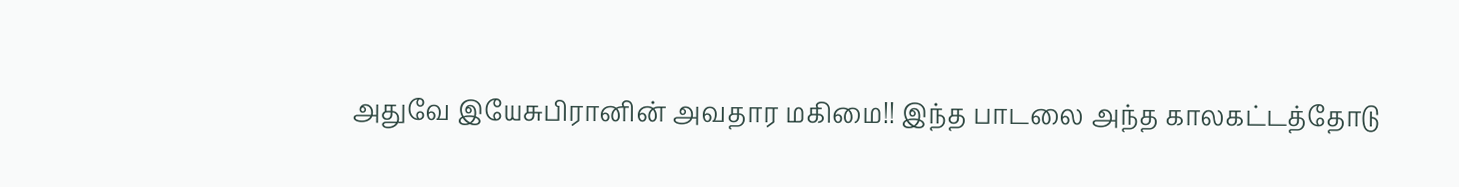அதுவே இயேசுபிரானின் அவதார மகிமை!! இந்த பாடலை அந்த காலகட்டத்தோடு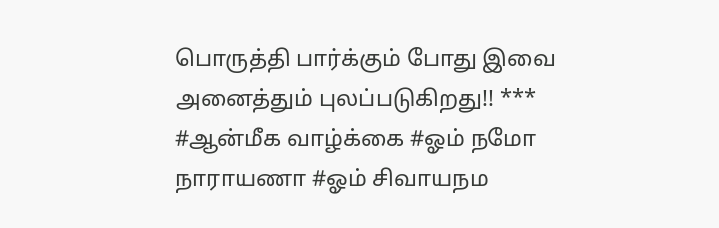பொருத்தி பார்க்கும் போது இவை அனைத்தும் புலப்படுகிறது!! *** #ஆன்மீக வாழ்க்கை #ஓம் நமோ நாராயணா #ஓம் சிவாயநம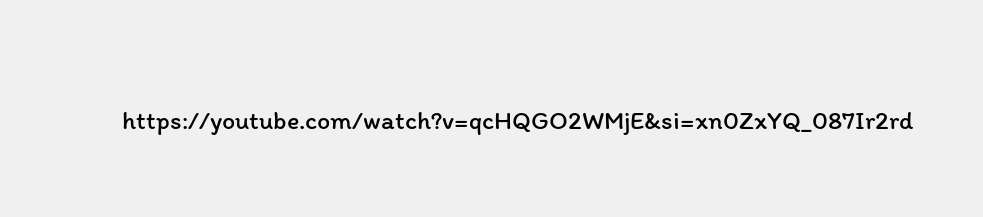https://youtube.com/watch?v=qcHQGO2WMjE&si=xn0ZxYQ_087Ir2rd